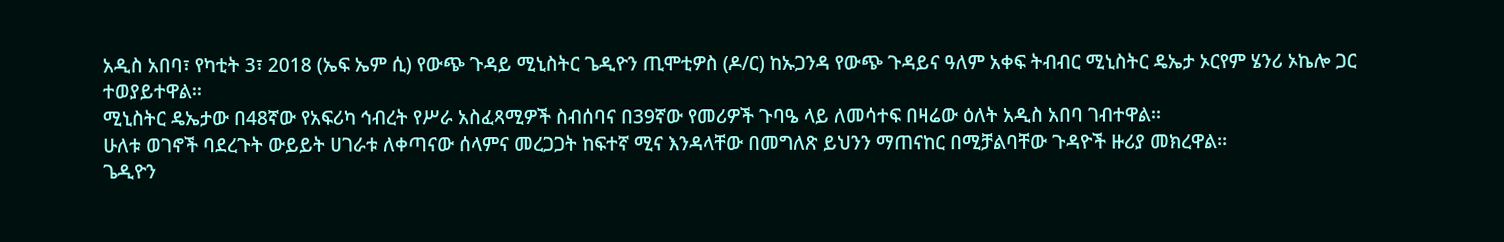አዲስ አበባ፣ የካቲት 3፣ 2018 (ኤፍ ኤም ሲ) የውጭ ጉዳይ ሚኒስትር ጌዲዮን ጢሞቲዎስ (ዶ/ር) ከኡጋንዳ የውጭ ጉዳይና ዓለም አቀፍ ትብብር ሚኒስትር ዴኤታ ኦርየም ሄንሪ ኦኬሎ ጋር ተወያይተዋል፡፡
ሚኒስትር ዴኤታው በ48ኛው የአፍሪካ ኅብረት የሥራ አስፈጻሚዎች ስብሰባና በ39ኛው የመሪዎች ጉባዔ ላይ ለመሳተፍ በዛሬው ዕለት አዲስ አበባ ገብተዋል፡፡
ሁለቱ ወገኖች ባደረጉት ውይይት ሀገራቱ ለቀጣናው ሰላምና መረጋጋት ከፍተኛ ሚና እንዳላቸው በመግለጽ ይህንን ማጠናከር በሚቻልባቸው ጉዳዮች ዙሪያ መክረዋል፡፡
ጌዲዮን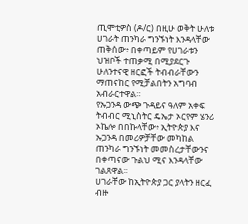ጢሞቲዎስ (ዶ/ር) በዚሁ ወቅት ሁለቱ ሀገራት ጠንካራ ግንኙነት እንዳላቸው ጠቅሰው፥ በቀጣይም የሀገራቱን ህዝቦች ተጠቃሚ በሚያደርጉ ሁለንተናዊ ዘርፎች ትብብራቸውን ማጠናከር የሚቻልበትን አግባብ አብራርተዋል።
የኡጋንዳ ውጭ ጉዳይና ዓለም አቀፍ ትብብር ሚኒስትር ዴኤታ ኦርየም ሄንሪ ኦኬሎ በበኩላቸው፥ ኢትዮጵያ እና ኡጋንዳ በመሪዎቻቸው መካከል ጠንካራ ግንኙነት መመስረታቸውንና በቀጣናው ጉልህ ሚና እንዳላቸው ገልጸዋል፡፡
ሀገራቸው ከኢትዮጵያ ጋር ያላትን ዘርፈ ብዙ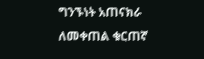ግንኙነት አጠናክራ ለመቀጠል ቁርጠኛ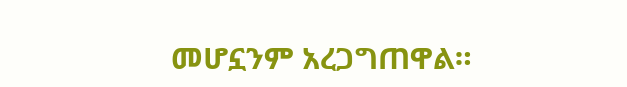መሆኗንም አረጋግጠዋል።